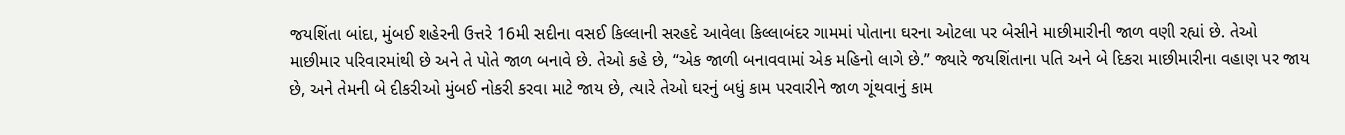જયશિંતા બાંદા, મુંબઈ શહેરની ઉત્તરે 16મી સદીના વસઈ કિલ્લાની સરહદે આવેલા કિલ્લાબંદર ગામમાં પોતાના ઘરના ઓટલા પર બેસીને માછીમારીની જાળ વણી રહ્યાં છે. તેઓ માછીમાર પરિવારમાંથી છે અને તે પોતે જાળ બનાવે છે. તેઓ કહે છે, “એક જાળી બનાવવામાં એક મહિનો લાગે છે.” જ્યારે જયશિંતાના પતિ અને બે દિકરા માછીમારીના વહાણ પર જાય છે, અને તેમની બે દીકરીઓ મુંબઈ નોકરી કરવા માટે જાય છે, ત્યારે તેઓ ઘરનું બધું કામ પરવારીને જાળ ગૂંથવાનું કામ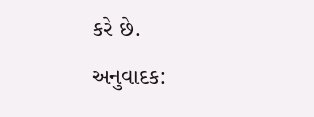કરે છે.
અનુવાદક: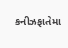કનીઝફાતેમા